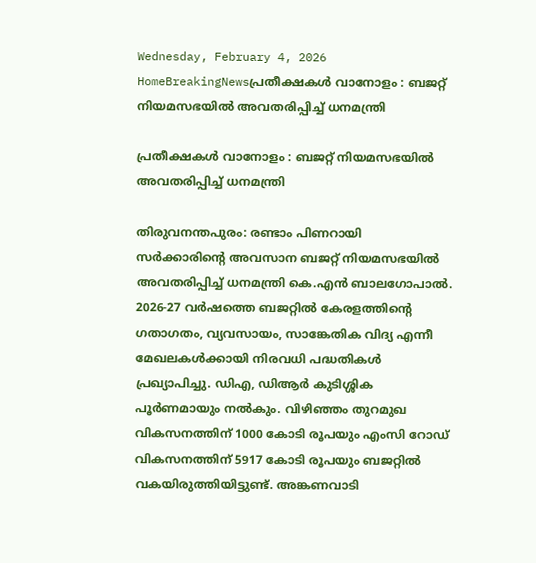Wednesday, February 4, 2026
HomeBreakingNewsപ്രതീക്ഷകൾ വാനോളം : ബജറ്റ് നിയമസഭയിൽ അവതരിപ്പിച്ച് ധനമന്ത്രി

പ്രതീക്ഷകൾ വാനോളം : ബജറ്റ് നിയമസഭയിൽ അവതരിപ്പിച്ച് ധനമന്ത്രി

തിരുവനന്തപുരം: രണ്ടാം പിണറായി സർക്കാരിന്റെ അവസാന ബജറ്റ് നിയമസഭയിൽ അവതരിപ്പിച്ച് ധനമന്ത്രി കെ.എൻ ബാലഗോപാൽ. 2026-27 വർഷത്തെ ബജറ്റിൽ കേരളത്തിന്റെ ഗതാഗതം, വ്യവസായം, സാങ്കേതിക വിദ്യ എന്നീ മേഖലകൾക്കായി നിരവധി പദ്ധതികൾ പ്രഖ്യാപിച്ചു. ഡിഎ, ഡിആർ കുടിശ്ശിക പൂർണമായും നൽകും. വിഴിഞ്ഞം തുറമുഖ വികസനത്തിന് 1000 കോടി രൂപയും എംസി റോഡ് വികസനത്തിന് 5917 കോടി രൂപയും ബജറ്റിൽ വകയിരുത്തിയിട്ടുണ്ട്. അങ്കണവാടി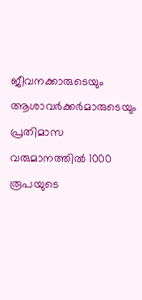ജീവനക്കാരുടെയും ആശാവർക്കർമാരുടെയും പ്രതിമാസ വരുമാനത്തിൽ 1000 രൂപയുടെ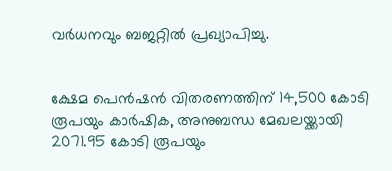വർധനവും ബജറ്റിൽ പ്രഖ്യാപിച്ചു.


ക്ഷേമ പെൻഷൻ വിതരണത്തിന് 14,500 കോടി രൂപയും കാർഷിക, അനുബന്ധ മേഖലയ്ക്കായി 2071.95 കോടി രൂപയും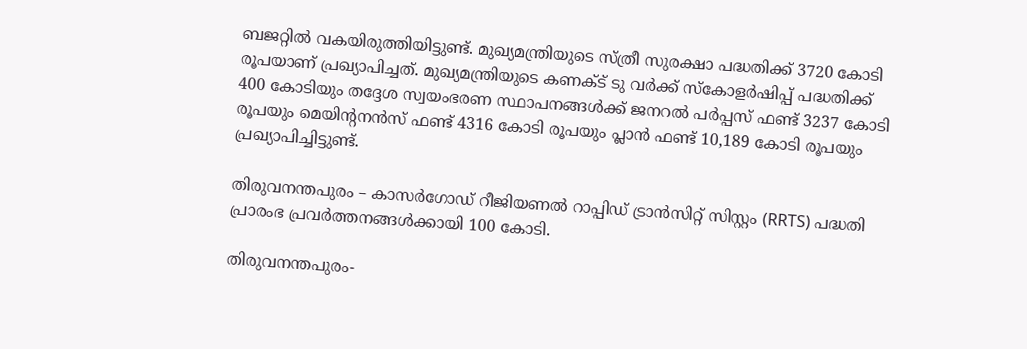ബജറ്റിൽ വകയിരുത്തിയിട്ടുണ്ട്. മുഖ്യമന്ത്രിയുടെ സ്ത്രീ സുരക്ഷാ പദ്ധതിക്ക് 3720 കോടി രൂപയാണ് പ്രഖ്യാപിച്ചത്. മുഖ്യമന്ത്രിയുടെ കണക്ട് ടു വർക്ക് സ്‌കോളർഷിപ്പ് പദ്ധതിക്ക് 400 കോടിയും തദ്ദേശ സ്വയംഭരണ സ്ഥാപനങ്ങൾക്ക് ജനറൽ പർപ്പസ് ഫണ്ട് 3237 കോടി രൂപയും മെയിന്റനൻസ് ഫണ്ട് 4316 കോടി രൂപയും പ്ലാൻ ഫണ്ട് 10,189 കോടി രൂപയും പ്രഖ്യാപിച്ചിട്ടുണ്ട്.

തിരുവനന്തപുരം – കാസർഗോഡ് റീജിയണൽ റാപ്പിഡ് ട്രാൻസിറ്റ് സിസ്റ്റം (RRTS) പദ്ധതി പ്രാരംഭ പ്രവർത്തനങ്ങൾക്കായി 100 കോടി.

തിരുവനന്തപുരം-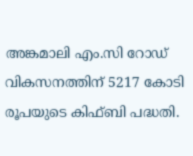അങ്കമാലി എം.സി റോഡ് വികസനത്തിന് 5217 കോടി രൂപയുടെ കിഫ്ബി പദ്ധതി.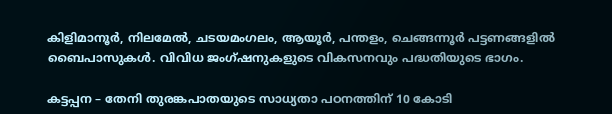കിളിമാനൂർ, നിലമേൽ, ചടയമംഗലം, ആയൂർ, പന്തളം, ചെങ്ങന്നൂർ പട്ടണങ്ങളിൽ ബൈപാസുകൾ. വിവിധ ജംഗ്ഷനുകളുടെ വികസനവും പദ്ധതിയുടെ ഭാഗം.

കട്ടപ്പന – തേനി തുരങ്കപാതയുടെ സാധ്യതാ പഠനത്തിന് 10 കോടി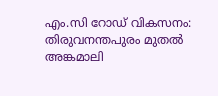എം.സി റോഡ് വികസനം: തിരുവനന്തപുരം മുതൽ അങ്കമാലി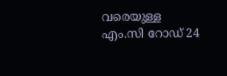വരെയുള്ള എം.സി റോഡ് 24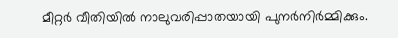മീറ്റർ വീതിയിൽ നാലുവരിപ്പാതയായി പുനർനിർമ്മിക്കും.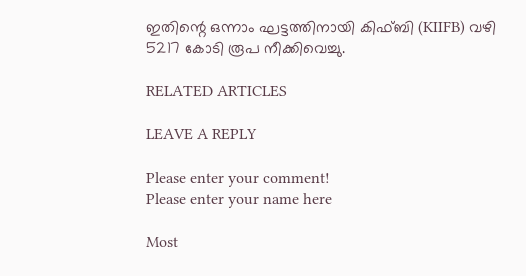ഇതിന്റെ ഒന്നാം ഘട്ടത്തിനായി കിഫ്ബി (KIIFB) വഴി 5217 കോടി രൂപ നീക്കിവെച്ചു.

RELATED ARTICLES

LEAVE A REPLY

Please enter your comment!
Please enter your name here

Most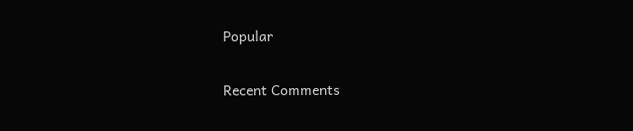Popular

Recent Comments